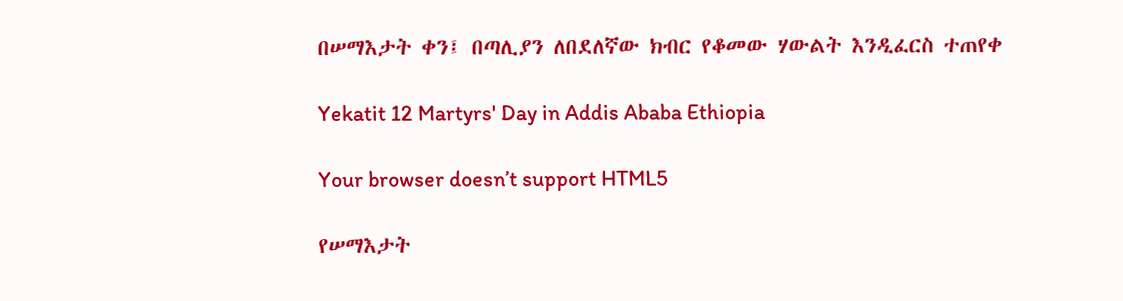በሠማእታት ቀን፤ በጣሊያን ለበደለኛው ክብር የቆመው ሃውልት እንዲፈርስ ተጠየቀ

Yekatit 12 Martyrs' Day in Addis Ababa Ethiopia

Your browser doesn’t support HTML5

የሠማእታት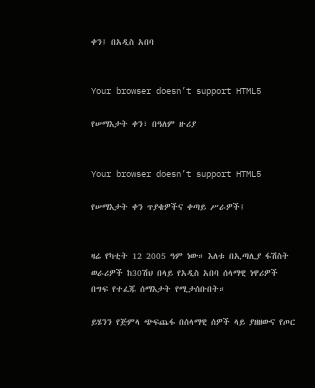ቀን፤ በአዲስ አበባ


Your browser doesn’t support HTML5

የሠማእታት ቀን፣ በዓለም ዙሪያ


Your browser doesn’t support HTML5

የሠማእታት ቀን ጥያቄዎችና ቀጣይ ሥራዎች፤


ዛሬ የካቲት 12 2005 ዓም ነው። እለቱ በኢጣሊያ ፋሽስት ወራሪዎች ከ30ሽህ በላይ የአዲስ አበባ ሰላማዊ ነዋሪዎች በግፍ የተፈጁ ሰማእታት የሚታሰቡበት።

ይሄንን የጅምላ ጭፍጨፋ በሰላማዊ ሰዎች ላይ ያዘዘውና የጦር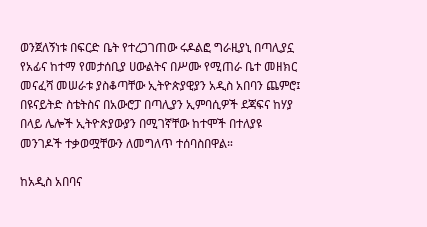ወንጀለኝነቱ በፍርድ ቤት የተረጋገጠው ሩዶልፎ ግራዚያኒ በጣሊያኗ የአፊና ከተማ የመታሰቢያ ሀውልትና በሥሙ የሚጠራ ቤተ መዘክር መናፈሻ መሠራቱ ያስቆጣቸው ኢትዮጵያዊያን አዲስ አበባን ጨምሮ፤ በዩናይትድ ስቴትስና በአውሮፓ በጣሊያን ኢምባሲዎች ደጃፍና ከሃያ በላይ ሌሎች ኢትዮጵያውያን በሚገኛቸው ከተሞች በተለያዩ መንገዶች ተቃወሟቸውን ለመግለጥ ተሰባስበዋል።

ከአዲስ አበባና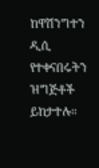ከዋሽንግተን ዲሲ የተቀናበሩትን ዝግጅቶች ይከታተሉ።